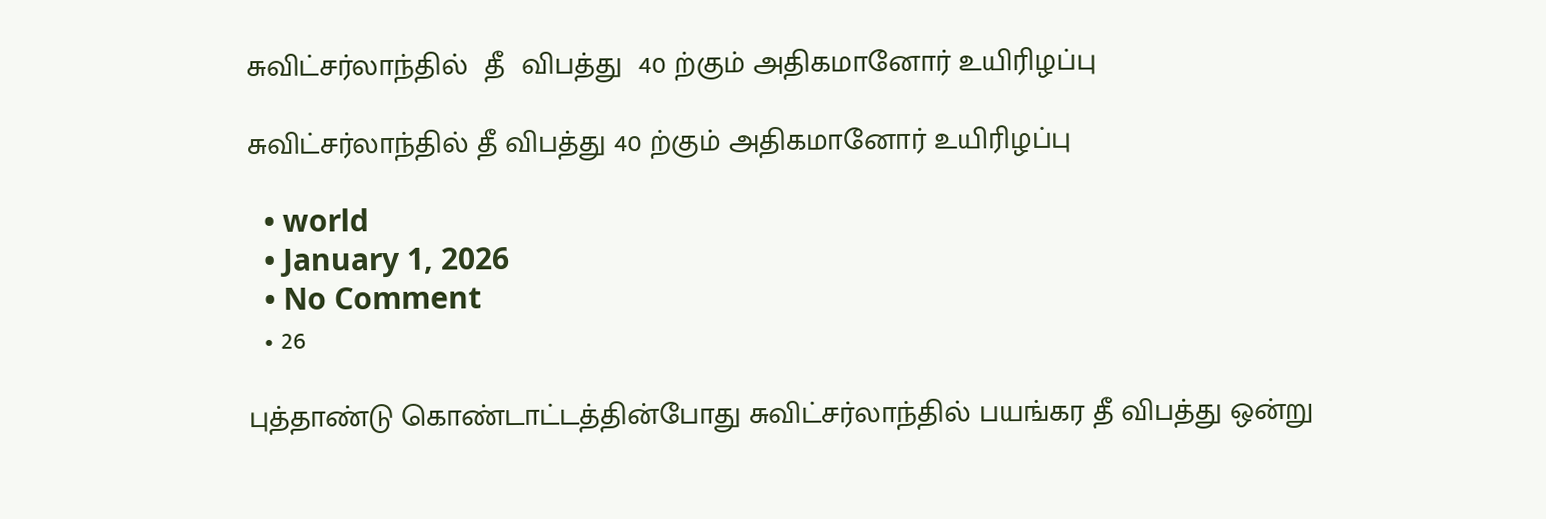சுவிட்சர்லாந்தில்  தீ  விபத்து  40 ற்கும் அதிகமானோர் உயிரிழப்பு

சுவிட்சர்லாந்தில் தீ விபத்து 40 ற்கும் அதிகமானோர் உயிரிழப்பு

  • world
  • January 1, 2026
  • No Comment
  • 26

புத்தாண்டு கொண்டாட்டத்தின்போது சுவிட்சர்லாந்தில் பயங்கர தீ விபத்து ஒன்று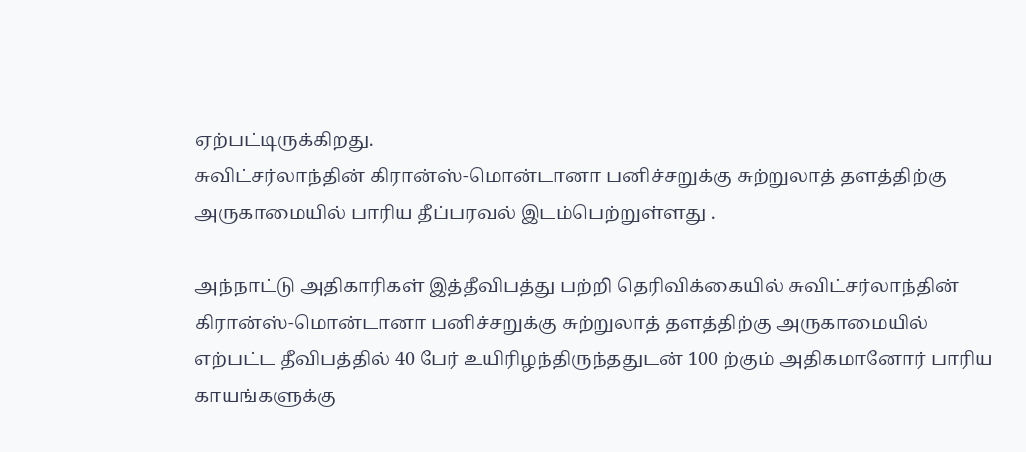ஏற்பட்டிருக்கிறது.
சுவிட்சர்லாந்தின் கிரான்ஸ்-மொன்டானா பனிச்சறுக்கு சுற்றுலாத் தளத்திற்கு அருகாமையில் பாரிய தீப்பரவல் இடம்பெற்றுள்ளது .

அந்நாட்டு அதிகாரிகள் இத்தீவிபத்து பற்றி தெரிவிக்கையில் சுவிட்சர்லாந்தின் கிரான்ஸ்-மொன்டானா பனிச்சறுக்கு சுற்றுலாத் தளத்திற்கு அருகாமையில் எற்பட்ட தீவிபத்தில் 40 பேர் உயிரிழந்திருந்ததுடன் 100 ற்கும் அதிகமானோர் பாரிய காயங்களுக்கு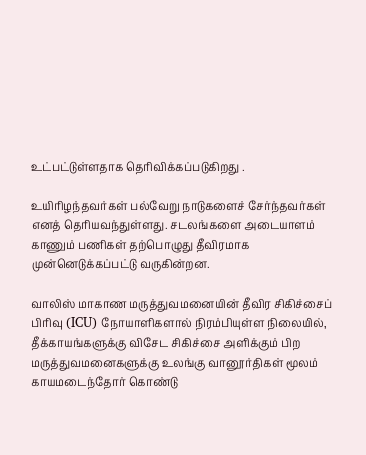உட்பட்டுள்ளதாக தெரிவிக்கப்படுகிறது .

உயிரிழந்தவர்கள் பல்வேறு நாடுகளைச் சேர்ந்தவர்கள் எனத் தெரியவந்துள்ளது. சடலங்களை அடையாளம் காணும் பணிகள் தற்பொழுது தீவிரமாக முன்னெடுக்கப்பட்டு வருகின்றன.

வாலிஸ் மாகாண மருத்துவமனையின் தீவிர சிகிச்சைப் பிரிவு (ICU) நோயாளிகளால் நிரம்பியுள்ள நிலையில், தீக்காயங்களுக்கு விசேட சிகிச்சை அளிக்கும் பிற மருத்துவமனைகளுக்கு உலங்கு வானூர்திகள் மூலம் காயமடைந்தோர் கொண்டு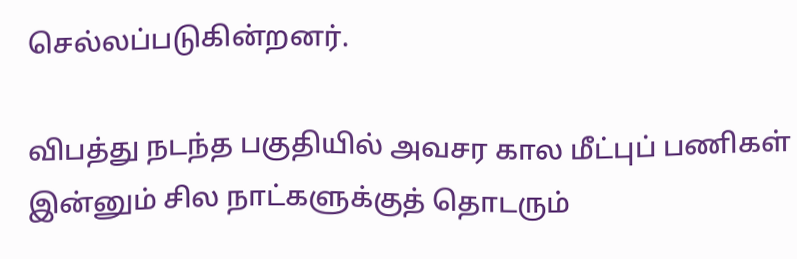செல்லப்படுகின்றனர்.

விபத்து நடந்த பகுதியில் அவசர கால மீட்புப் பணிகள் இன்னும் சில நாட்களுக்குத் தொடரும்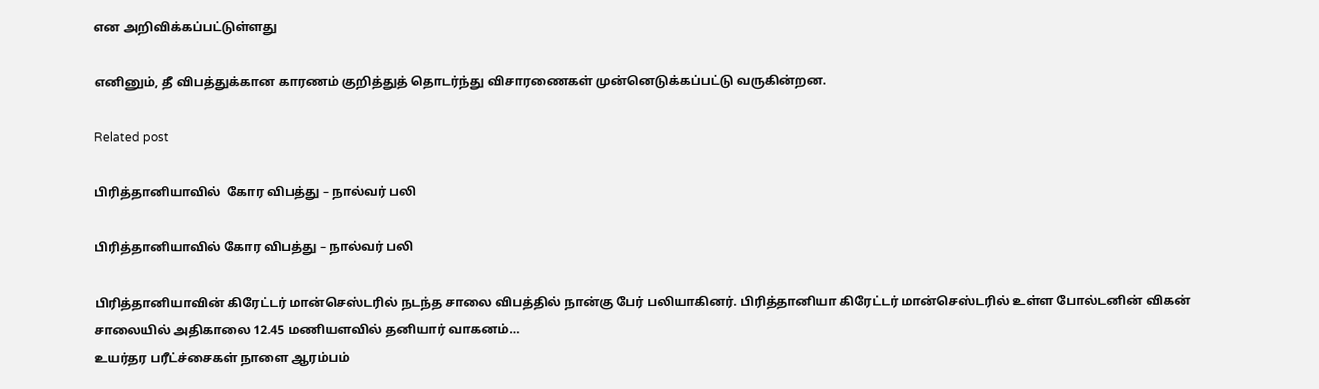என அறிவிக்கப்பட்டுள்ளது

எனினும், தீ விபத்துக்கான காரணம் குறித்துத் தொடர்ந்து விசாரணைகள் முன்னெடுக்கப்பட்டு வருகின்றன.

Related post

பிரித்தானியாவில்  கோர விபத்து – நால்வர் பலி

பிரித்தானியாவில் கோர விபத்து – நால்வர் பலி

பிரித்தானியாவின் கிரேட்டர் மான்செஸ்டரில் நடந்த சாலை விபத்தில் நான்கு பேர் பலியாகினர். பிரித்தானியா கிரேட்டர் மான்செஸ்டரில் உள்ள போல்டனின் விகன் சாலையில் அதிகாலை 12.45 மணியளவில் தனியார் வாகனம்…
உயர்தர பரீட்ச்சைகள் நாளை ஆரம்பம்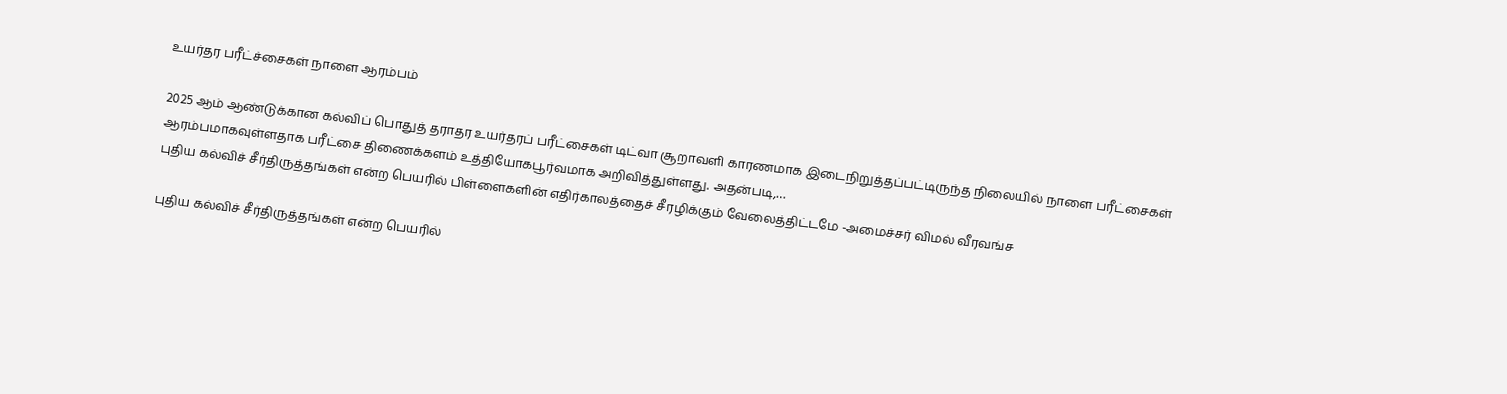உயர்தர பரீட்ச்சைகள் நாளை ஆரம்பம்

2025 ஆம் ஆண்டுக்கான கல்விப் பொதுத் தராதர உயர்தரப் பரீட்சைகள் டிட்வா சூறாவளி காரணமாக இடைநிறுத்தப்பட்டிருந்த நிலையில் நாளை பரீட்சைகள் ஆரம்பமாகவுள்ளதாக பரீட்சை திணைக்களம் உத்தியோகபூர்வமாக அறிவித்துள்ளது. அதன்படி,…
புதிய கல்விச் சீர்திருத்தங்கள் என்ற பெயரில் பிள்ளைகளின் எதிர்காலத்தைச் சீரழிக்கும் வேலைத்திட்டமே -அமைச்சர் விமல் வீரவங்ச

புதிய கல்விச் சீர்திருத்தங்கள் என்ற பெயரில்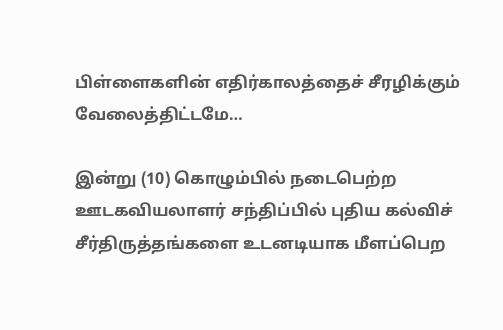பிள்ளைகளின் எதிர்காலத்தைச் சீரழிக்கும் வேலைத்திட்டமே…

இன்று (10) கொழும்பில் நடைபெற்ற ஊடகவியலாளர் சந்திப்பில் புதிய கல்விச் சீர்திருத்தங்களை உடனடியாக மீளப்பெற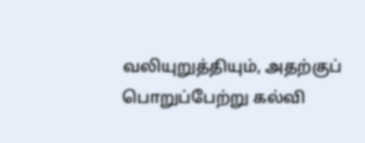வலியுறுத்தியும், அதற்குப் பொறுப்பேற்று கல்வி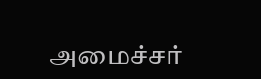அமைச்சர்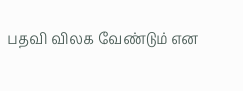பதவி விலக வேண்டும் என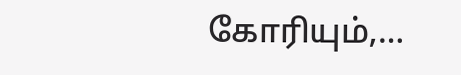கோரியும்,…